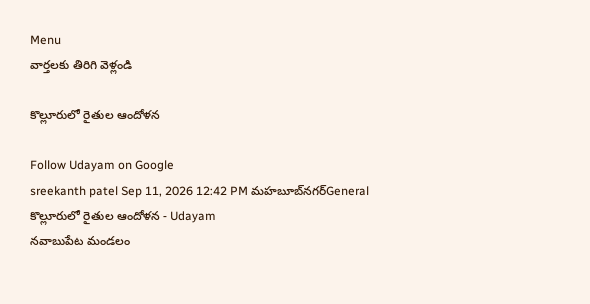Menu
వార్తలకు తిరిగి వెళ్లండి

కొల్లూరులో రైతుల ఆందోళన

Follow Udayam on Google
sreekanth patel Sep 11, 2026 12:42 PM మహబూబ్‌నగర్General
కొల్లూరులో రైతుల ఆందోళన - Udayam
నవాబుపేట మండలం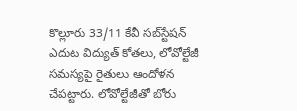కొల్లూరు 33/11 కేవీ సబ్‌స్టేషన్‌ ఎదుట విద్యుత్‌ కోతలు, లోవోల్టేజీ సమస్యపై రైతులు ఆందోళన చేపట్టారు. లోవోల్టేజీతో బోరు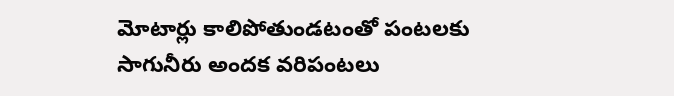మోటార్లు కాలిపోతుండటంతో పంటలకు సాగునీరు అందక వరిపంటలు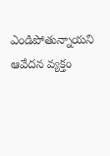ఎండిపోతున్నాయని ఆవేదన వ్యక్తం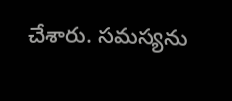చేశారు. సమస్యను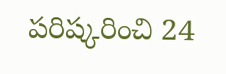పరిష్కరించి 24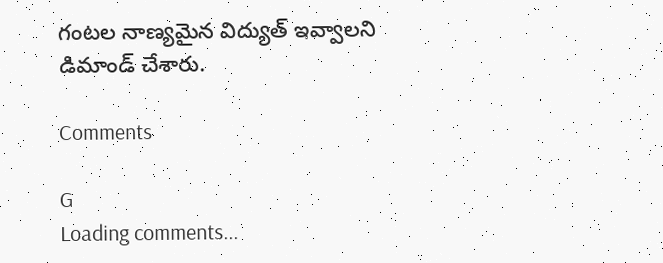గంటల నాణ్యమైన విద్యుత్‌ ఇవ్వాలని డిమాండ్‌ చేశారు.

Comments

G
Loading comments...